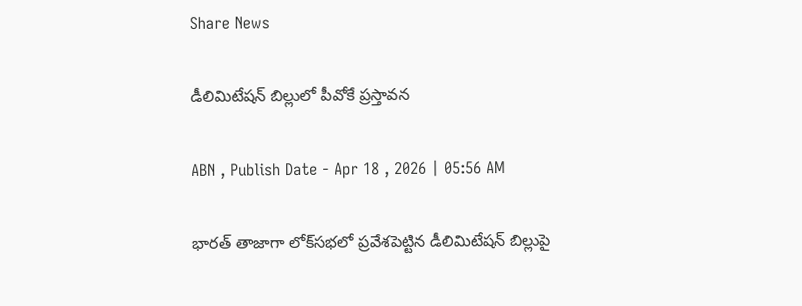Share News

డీలిమిటేషన్‌ బిల్లులో పీవోకే ప్రస్తావన

ABN , Publish Date - Apr 18 , 2026 | 05:56 AM

భారత్‌ తాజాగా లోక్‌సభలో ప్రవేశపెట్టిన డీలిమిటేషన్‌ బిల్లుపై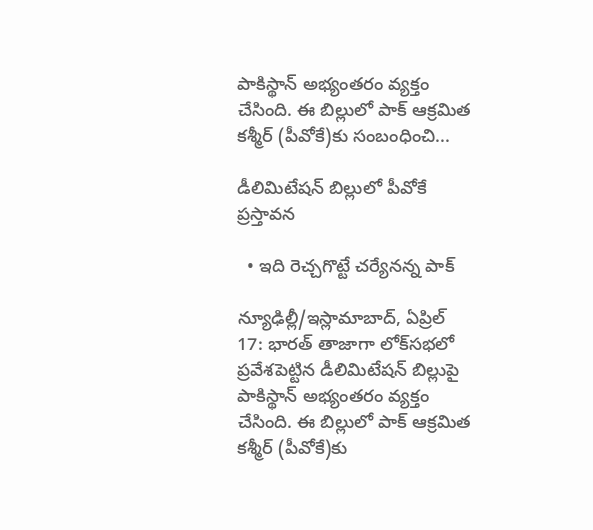పాకిస్థాన్‌ అభ్యంతరం వ్యక్తం చేసింది. ఈ బిల్లులో పాక్‌ ఆక్రమిత కశ్మీర్‌ (పీవోకే)కు సంబంధించి...

డీలిమిటేషన్‌ బిల్లులో పీవోకే ప్రస్తావన

  • ఇది రెచ్చగొట్టే చర్యేనన్న పాక్‌

న్యూఢిల్లీ/ఇస్లామాబాద్‌, ఏప్రిల్‌ 17: భారత్‌ తాజాగా లోక్‌సభలో ప్రవేశపెట్టిన డీలిమిటేషన్‌ బిల్లుపై పాకిస్థాన్‌ అభ్యంతరం వ్యక్తం చేసింది. ఈ బిల్లులో పాక్‌ ఆక్రమిత కశ్మీర్‌ (పీవోకే)కు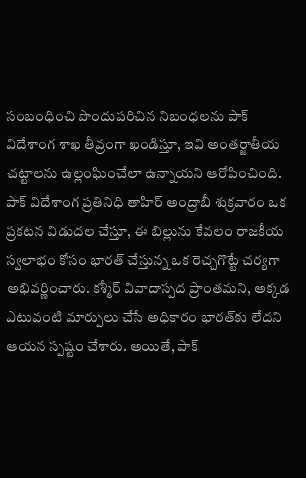సంబంధించి పొందుపరిచిన నిబంధలను పాక్‌ విదేశాంగ శాఖ తీవ్రంగా ఖండిస్తూ, ఇవి అంతర్జాతీయ చట్టాలను ఉల్లంఘించేలా ఉన్నాయని ఆరోపించింది. పాక్‌ విదేశాంగ ప్రతినిధి తాహిర్‌ అంద్రాబీ శుక్రవారం ఒక ప్రకటన విడుదల చేస్తూ, ఈ బిల్లును కేవలం రాజకీయ స్వలాభం కోసం భారత్‌ చేస్తున్న ఒక రెచ్చగొట్టే చర్యగా అభివర్ణించారు. కశ్మీర్‌ వివాదాస్పద ప్రాంతమని, అక్కడ ఎటువంటి మార్పులు చేసే అధికారం భారత్‌కు లేదని ఆయన స్పష్టం చేశారు. అయితే, పాక్‌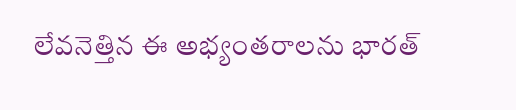లేవనెత్తిన ఈ అభ్యంతరాలను భారత్‌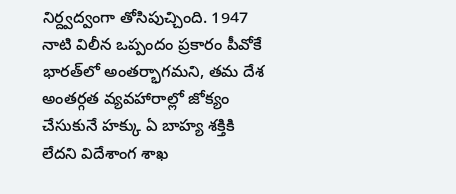నిర్ద్వద్వంగా తోసిపుచ్చింది. 1947 నాటి విలీన ఒప్పందం ప్రకారం పీవోకే భారత్‌లో అంతర్భాగమని, తమ దేశ అంతర్గత వ్యవహారాల్లో జోక్యం చేసుకునే హక్కు ఏ బాహ్య శక్తికి లేదని విదేశాంగ శాఖ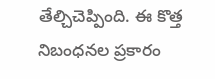తేల్చిచెప్పింది. ఈ కొత్త నిబంధనల ప్రకారం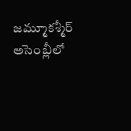జమ్మూకశ్మీర్‌ అసెంబ్లీలో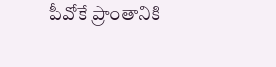పీవోకే ప్రాంతానికి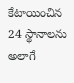కేటాయించిన 24 స్థానాలను అలాగే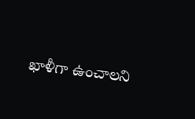ఖాళీగా ఉంచాలని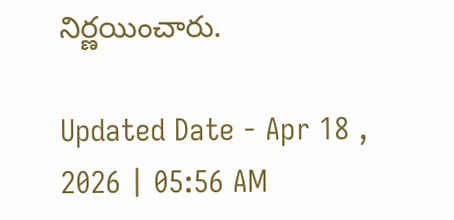నిర్ణయించారు.

Updated Date - Apr 18 , 2026 | 05:56 AM